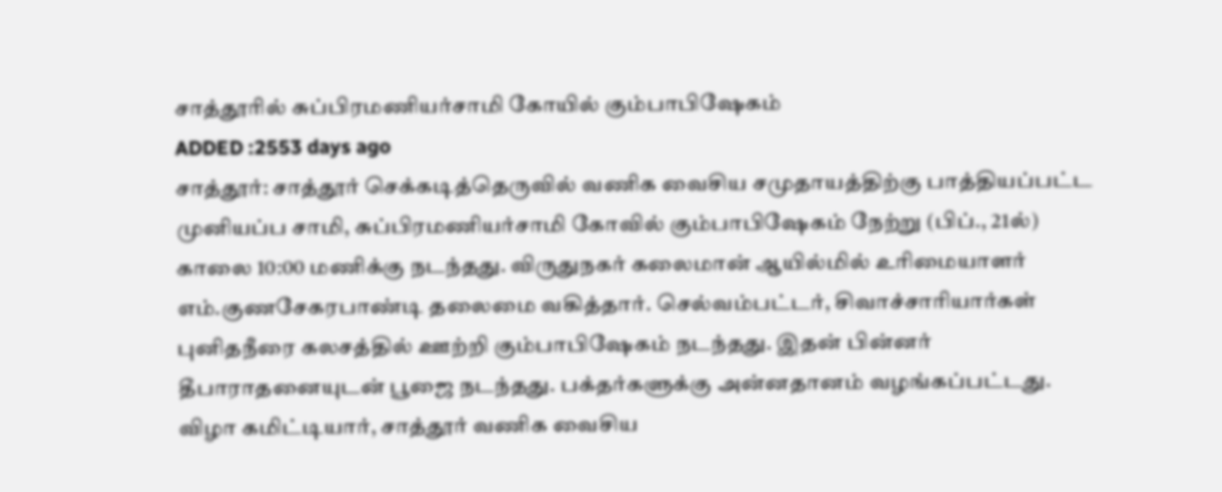சாத்தூரில் சுப்பிரமணியர்சாமி கோயில் கும்பாபிஷேகம்
ADDED :2553 days ago
சாத்தூர்: சாத்தூர் செக்கடித்தெருவில் வணிக வைசிய சமுதாயத்திற்கு பாத்தியப்பட்ட முனியப்ப சாமி, சுப்பிரமணியர்சாமி கோவில் கும்பாபிஷேகம் நேற்று (பிப்., 21ல்) காலை 10:00 மணிக்கு நடந்தது. விருதுநகர் கலைமான் ஆயில்மில் உரிமையாளர் எம்.குணசேகரபாண்டி தலைமை வகித்தார். செல்வம்பட்டர், சிவாச்சாரியார்கள் புனிதநீரை கலசத்தில் ஊற்றி கும்பாபிஷேகம் நடந்தது. இதன் பின்னர் தீபாராதனையுடன் பூஜை நடந்தது. பக்தர்களுக்கு அன்னதானம் வழங்கப்பட்டது. விழா கமிட்டியார், சாத்தூர் வணிக வைசிய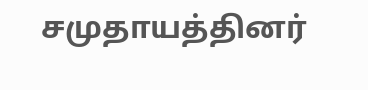சமுதாயத்தினர்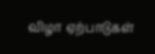விழா ஏற்பாடுகள்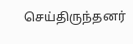செய்திருந்தனர்